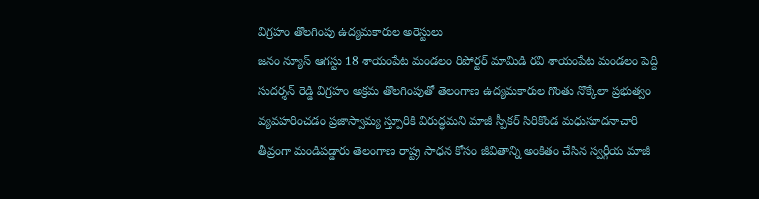విగ్రహం తొలగింపు ఉద్యమకారుల అరెస్టులు
జనం న్యూస్ ఆగస్టు 18 శాయంపేట మండలం రిపోర్టర్ మామిడి రవి శాయంపేట మండలం పెద్ది సుదర్శన్ రెడ్డి విగ్రహం అక్రమ తొలగింపుతో తెలంగాణ ఉద్యమకారుల గొంతు నొక్కేలా ప్రభుత్వం వ్యవహరించడం ప్రజాస్వామ్య స్త్పూరికి విరుద్ధమని మాజీ స్పీకర్ సిరికొండ మధుసూదనాచారి తీవ్రంగా మండిపడ్డారు తెలంగాణ రాష్ట్ర సాధన కోసం జీవితాన్ని అంకితం చేసిన స్వర్గీయ మాజీ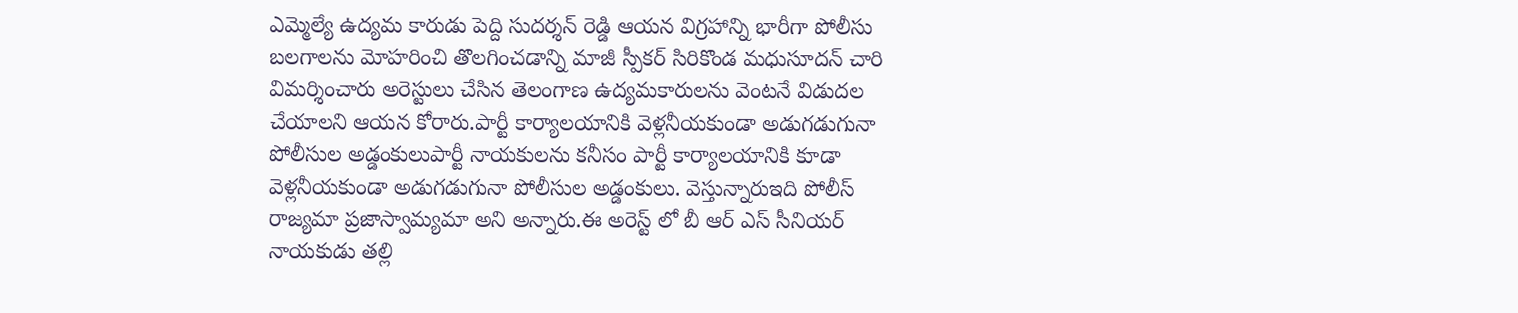ఎమ్మెల్యే ఉద్యమ కారుడు పెద్ది సుదర్శన్ రెడ్డి ఆయన విగ్రహాన్ని భారీగా పోలీసు బలగాలను మోహరించి తొలగించడాన్ని మాజీ స్పీకర్ సిరికొండ మధుసూదన్ చారి విమర్శించారు అరెస్టులు చేసిన తెలంగాణ ఉద్యమకారులను వెంటనే విడుదల చేయాలని ఆయన కోరారు.పార్టీ కార్యాలయానికి వెళ్లనీయకుండా అడుగడుగునా పోలీసుల అడ్డంకులుపార్టీ నాయకులను కనీసం పార్టీ కార్యాలయానికి కూడా వెళ్లనీయకుండా అడుగడుగునా పోలీసుల అడ్డంకులు. వెస్తున్నారుఇది పోలీస్ రాజ్యమా ప్రజాస్వామ్యమా అని అన్నారు.ఈ అరెస్ట్ లో బీ ఆర్ ఎస్ సీనియర్ నాయకుడు తల్లి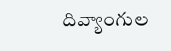దివ్యాంగుల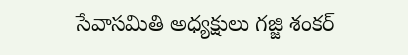సేవాసమితి అధ్యక్షులు గజ్జి శంకర్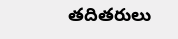తదితరులు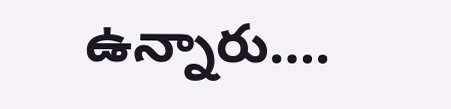ఉన్నారు….